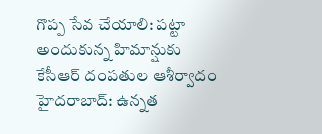గొప్ప సేవ చేయాలి: పట్టా అందుకున్న హిమాన్షుకు కేసీఆర్ దంపతుల ఆశీర్వాదం
హైదరాబాద్: ఉన్నత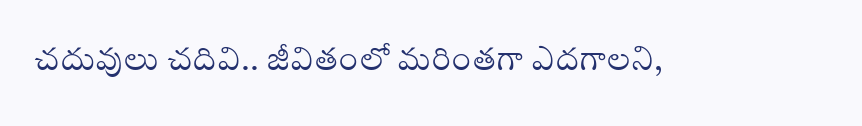చదువులు చదివి.. జీవితంలో మరింతగా ఎదగాలని,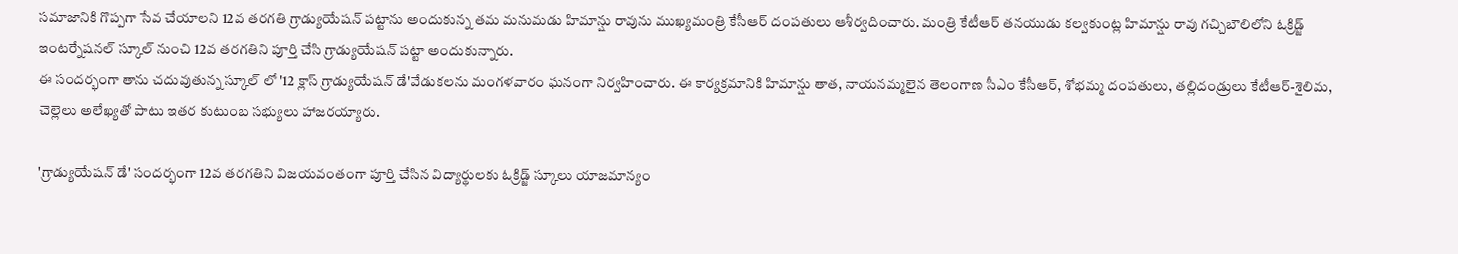సమాజానికి గొప్పగా సేవ చేయాలని 12వ తరగతి గ్రాడ్యుయేషన్ పట్టాను అందుకున్న తమ మనుమడు హిమాన్షు రావును ముఖ్యమంత్రి కేసీఆర్ దంపతులు ఆశీర్వదించారు. మంత్రి కేటీఆర్ తనయుడు కల్వకుంట్ల హిమాన్షు రావు గచ్చిబౌలిలోని ఓక్రిడ్జ్ ఇంటర్నేషనల్ స్కూల్ నుంచి 12వ తరగతిని పూర్తి చేసి గ్రాడ్యుయేషన్ పట్టా అందుకున్నారు.
ఈ సందర్భంగా తాను చదువుతున్న స్కూల్ లో '12 క్లాస్ గ్రాడ్యుయేషన్ డే'వేడుకలను మంగళవారం ఘనంగా నిర్వహించారు. ఈ కార్యక్రమానికి హిమాన్షు తాత, నాయనమ్మలైన తెలంగాణ సీఎం కేసీఆర్, శోభమ్మ దంపతులు, తల్లిదండ్రులు కేటీఆర్-శైలిమ, చెల్లెలు అలేఖ్యతో పాటు ఇతర కుటుంబ సభ్యులు హాజరయ్యారు.

'గ్రాడ్యుయేషన్ డే' సందర్భంగా 12వ తరగతిని విజయవంతంగా పూర్తి చేసిన విద్యార్థులకు ఓక్రిడ్జ్ స్కూలు యాజమాన్యం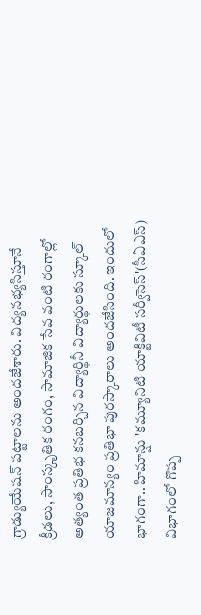గ్రాడ్యుయేషన్ పట్టాలను అందజేశారు. విద్యనభ్యసిస్తూనే క్రీడలు, సాంస్కృతిక రంగం, సామాజిక సేవ వంటి రంగాల్లో అత్యంత ప్రతిభ కనబర్చిన విద్యార్థినీ విద్యార్థులకు స్కూల్ యాజమాన్యం ప్రతిభా పురస్కారాలు అందజేసింది. ఇందులో భాగంగా.. హిమాన్షు 'కమ్యూనిటి యాక్టివిటీ సర్వీసెస్'(సీఏఎస్) విభాగంలో గొప్ప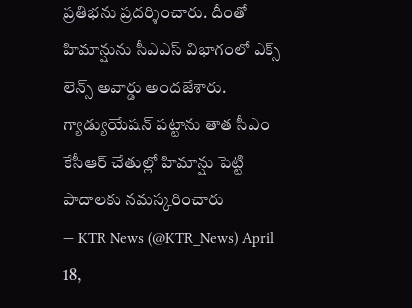ప్రతిభను ప్రదర్శించారు. దీంతో హిమాన్షును సీఎఎస్ విభాగంలో ఎక్స్ లెన్స్ అవార్డు అందజేశారు.
గ్యాడ్యుయేషన్ పట్టాను తాత సీఎం కేసీఆర్ చేతుల్లో హిమాన్షు పెట్టి పాదాలకు నమస్కరించారు
— KTR News (@KTR_News) April 18,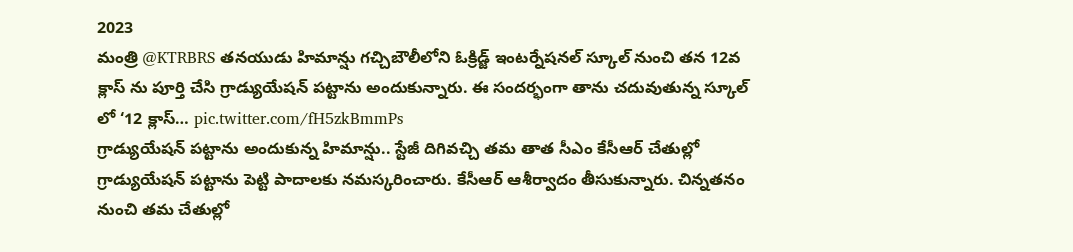2023
మంత్రి @KTRBRS తనయుడు హిమాన్షు గచ్చిబౌలీలోని ఓక్రిడ్జ్ ఇంటర్నేషనల్ స్కూల్ నుంచి తన 12వ క్లాస్ ను పూర్తి చేసి గ్రాడ్యుయేషన్ పట్టాను అందుకున్నారు. ఈ సందర్భంగా తాను చదువుతున్న స్కూల్ లో ‘12 క్లాస్… pic.twitter.com/fH5zkBmmPs
గ్రాడ్యుయేషన్ పట్టాను అందుకున్న హిమాన్షు.. స్టేజీ దిగివచ్చి తమ తాత సీఎం కేసీఆర్ చేతుల్లో గ్రాడ్యుయేషన్ పట్టాను పెట్టి పాదాలకు నమస్కరించారు. కేసీఆర్ ఆశీర్వాదం తీసుకున్నారు. చిన్నతనం నుంచి తమ చేతుల్లో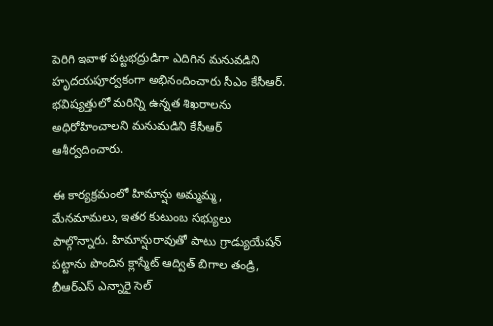పెరిగి ఇవాళ పట్టభద్రుడిగా ఎదిగిన మనువడిని హృదయపూర్వకంగా అభినందించారు సీఎం కేసీఆర్. భవిష్యత్తులో మరిన్ని ఉన్నత శిఖరాలను అధిరోహించాలని మనుమడిని కేసీఆర్ ఆశీర్వదించారు.

ఈ కార్యక్రమంలో హిమాన్షు అమ్మమ్మ, మేనమామలు, ఇతర కుటుంబ సభ్యులు పాల్గొన్నారు. హిమాన్షురావుతో పాటు గ్రాడ్యుయేషన్ పట్టాను పొందిన క్లాస్మేట్ ఆద్విత్ బిగాల తండ్రి, బీఆర్ఎస్ ఎన్నారై సెల్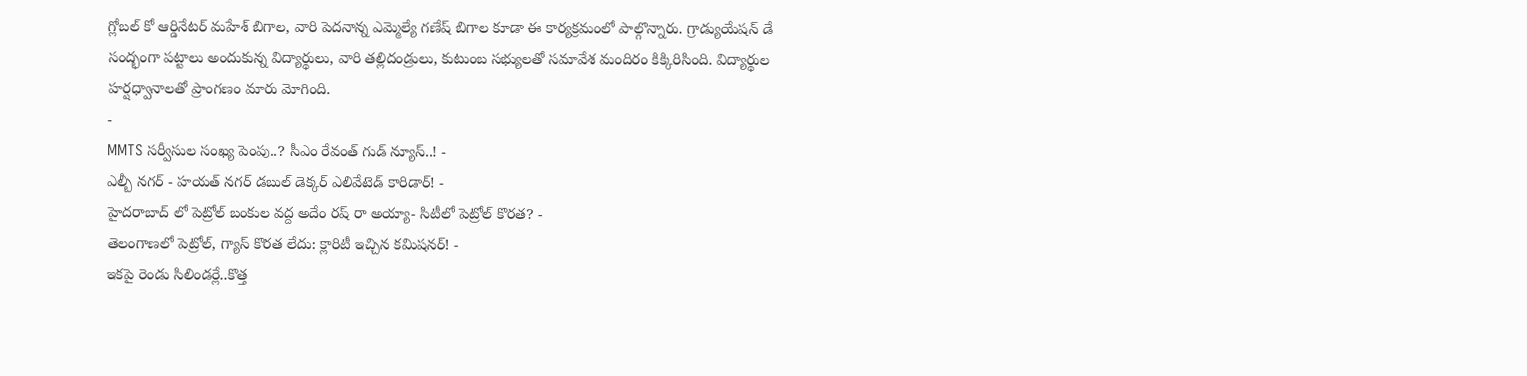గ్లోబల్ కో ఆర్డినేటర్ మహేశ్ బిగాల, వారి పెదనాన్న ఎమ్మెల్యే గణేష్ బిగాల కూడా ఈ కార్యక్రమంలో పాల్గొన్నారు. గ్రాడ్యుయేషన్ డే సంద్భంగా పట్టాలు అందుకున్న విద్యార్థులు, వారి తల్లిదండ్రులు, కుటుంబ సభ్యులతో సమావేశ మందిరం కిక్కిరిసింది. విద్యార్థుల హర్షధ్వానాలతో ప్రాంగణం మారు మోగింది.
-
MMTS సర్వీసుల సంఖ్య పెంపు..? సీఎం రేవంత్ గుడ్ న్యూస్..! -
ఎల్బీ నగర్ - హయత్ నగర్ డబుల్ డెక్కర్ ఎలివేటెడ్ కారిడార్! -
హైదరాబాద్ లో పెట్రోల్ బంకుల వద్ద అదేం రష్ రా అయ్యా- సిటీలో పెట్రోల్ కొరత? -
తెలంగాణలో పెట్రోల్, గ్యాస్ కొరత లేదు: క్లారిటీ ఇచ్చిన కమిషనర్! -
ఇకపై రెండు సిలిండర్లే..కొత్త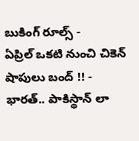బుకింగ్ రూల్స్ -
ఏప్రిల్ ఒకటి నుంచి చికెన్ షాపులు బంద్ !! -
భారత్.. పాకిస్థాన్ లా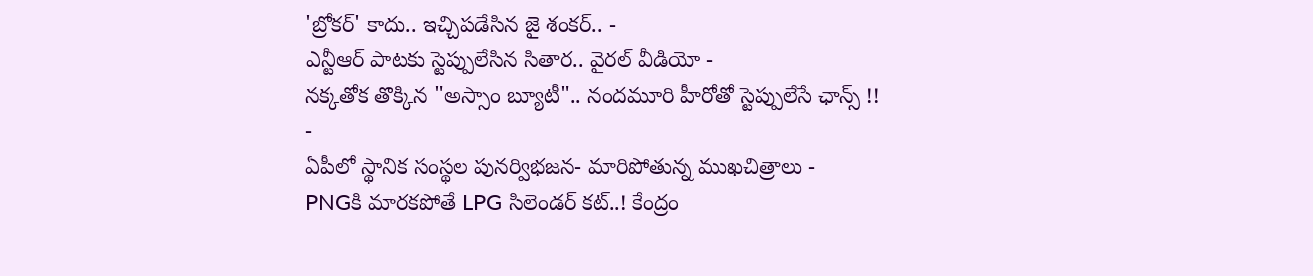'బ్రోకర్' కాదు.. ఇచ్చిపడేసిన జై శంకర్.. -
ఎన్టీఆర్ పాటకు స్టెప్పులేసిన సితార.. వైరల్ వీడియో -
నక్కతోక తొక్కిన "అస్సాం బ్యూటీ".. నందమూరి హీరోతో స్టెప్పులేసే ఛాన్స్ !! -
ఏపీలో స్థానిక సంస్థల పునర్విభజన- మారిపోతున్న ముఖచిత్రాలు -
PNGకి మారకపోతే LPG సిలెండర్ కట్..! కేంద్రం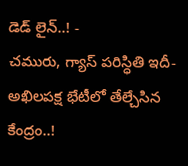డెడ్ లైన్..! -
చమురు, గ్యాస్ పరిస్ధితి ఇదీ- అఖిలపక్ష భేటీలో తేల్చేసిన కేంద్రం..!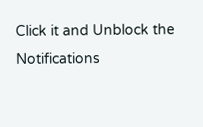Click it and Unblock the Notifications